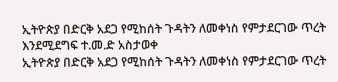ኢትዮጵያ በድርቅ አደጋ የሚከሰት ጉዳትን ለመቀነስ የምታደርገው ጥረት እንደሚደግፍ ተ.መ.ድ አስታወቀ
ኢትዮጵያ በድርቅ አደጋ የሚከሰት ጉዳትን ለመቀነስ የምታደርገው ጥረት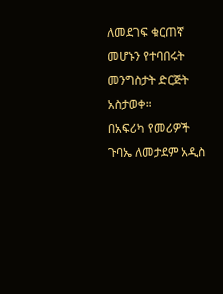ለመደገፍ ቁርጠኛ መሆኑን የተባበሩት መንግስታት ድርጅት አስታወቀ።
በአፍሪካ የመሪዎች ጉባኤ ለመታደም አዲስ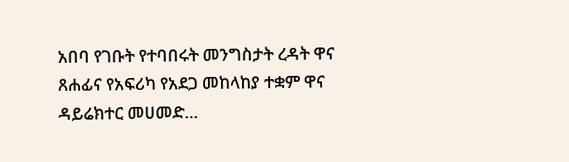አበባ የገቡት የተባበሩት መንግስታት ረዳት ዋና ጸሐፊና የአፍሪካ የአደጋ መከላከያ ተቋም ዋና ዳይሬክተር መሀመድ…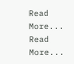Read More...
Read More...